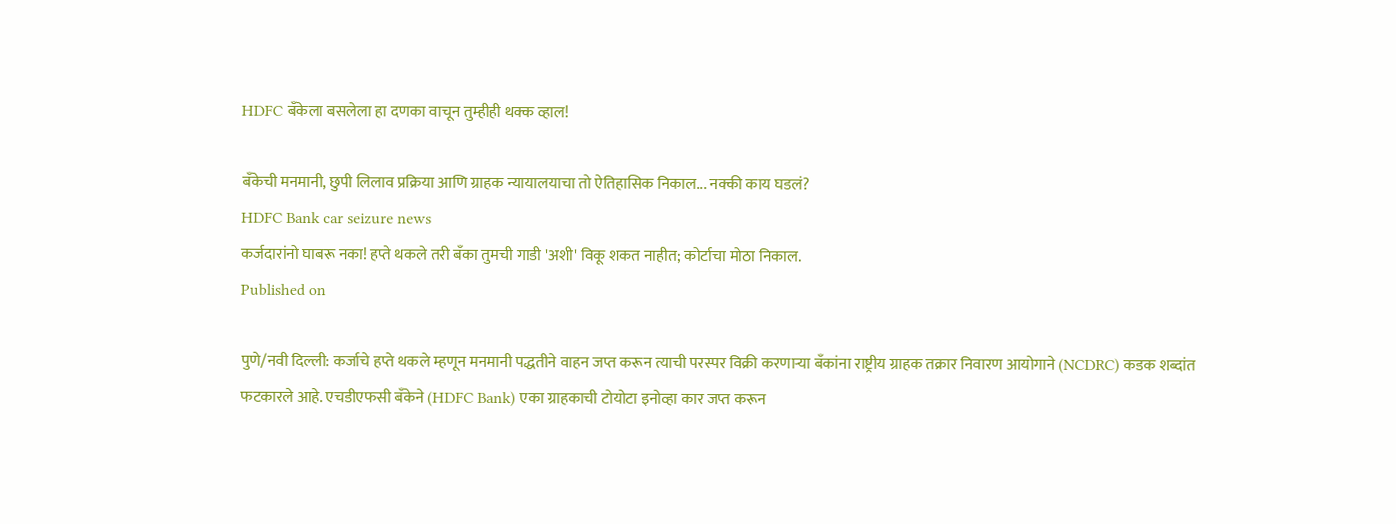HDFC बँकेला बसलेला हा दणका वाचून तुम्हीही थक्क व्हाल!

बँकेची मनमानी, छुपी लिलाव प्रक्रिया आणि ग्राहक न्यायालयाचा तो ऐतिहासिक निकाल... नक्की काय घडलं?
HDFC Bank car seizure news
कर्जदारांनो घाबरू नका! हप्ते थकले तरी बँका तुमची गाडी 'अशी' विकू शकत नाहीत; कोर्टाचा मोठा निकाल.
Published on

पुणे/नवी दिल्ली: कर्जाचे हप्ते थकले म्हणून मनमानी पद्धतीने वाहन जप्त करून त्याची परस्पर विक्री करणाऱ्या बँकांना राष्ट्रीय ग्राहक तक्रार निवारण आयोगाने (NCDRC) कडक शब्दांत फटकारले आहे. एचडीएफसी बँकेने (HDFC Bank) एका ग्राहकाची टोयोटा इनोव्हा कार जप्त करून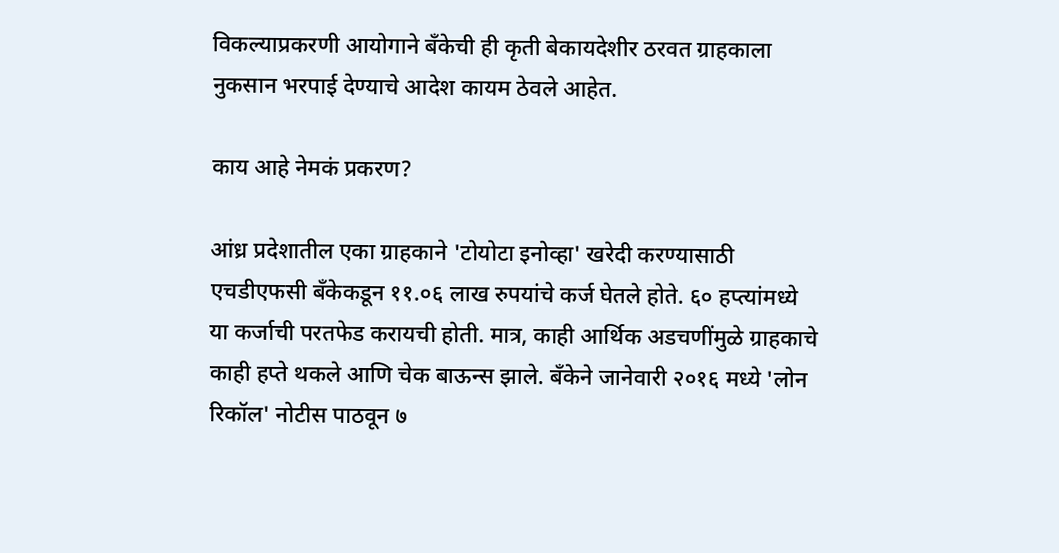विकल्याप्रकरणी आयोगाने बँकेची ही कृती बेकायदेशीर ठरवत ग्राहकाला नुकसान भरपाई देण्याचे आदेश कायम ठेवले आहेत.

काय आहे नेमकं प्रकरण?

आंध्र प्रदेशातील एका ग्राहकाने 'टोयोटा इनोव्हा' खरेदी करण्यासाठी एचडीएफसी बँकेकडून ११.०६ लाख रुपयांचे कर्ज घेतले होते. ६० हप्त्यांमध्ये या कर्जाची परतफेड करायची होती. मात्र, काही आर्थिक अडचणींमुळे ग्राहकाचे काही हप्ते थकले आणि चेक बाऊन्स झाले. बँकेने जानेवारी २०१६ मध्ये 'लोन रिकॉल' नोटीस पाठवून ७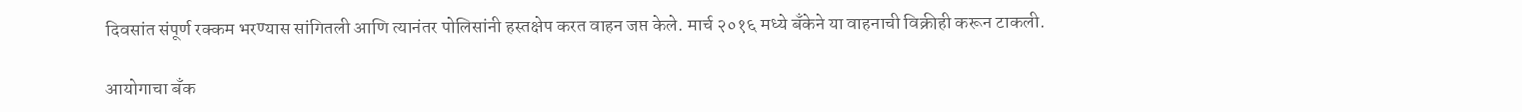दिवसांत संपूर्ण रक्कम भरण्यास सांगितली आणि त्यानंतर पोलिसांनी हस्तक्षेप करत वाहन जप्त केले. मार्च २०१६ मध्ये बँकेने या वाहनाची विक्रीही करून टाकली.

आयोगाचा बँक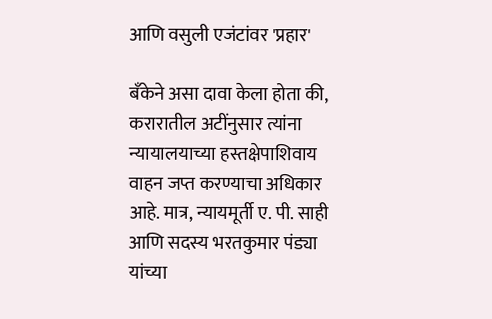आणि वसुली एजंटांवर 'प्रहार'

बँकेने असा दावा केला होता की, करारातील अटींनुसार त्यांना न्यायालयाच्या हस्तक्षेपाशिवाय वाहन जप्त करण्याचा अधिकार आहे. मात्र, न्यायमूर्ती ए. पी. साही आणि सदस्य भरतकुमार पंड्या यांच्या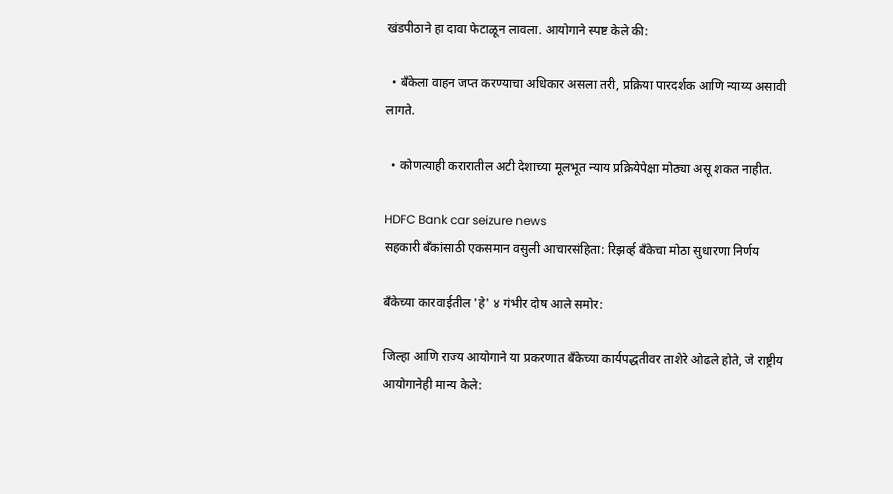खंडपीठाने हा दावा फेटाळून लावला. आयोगाने स्पष्ट केले की:

  • बँकेला वाहन जप्त करण्याचा अधिकार असला तरी, प्रक्रिया पारदर्शक आणि न्याय्य असावी लागते.

  • कोणत्याही करारातील अटी देशाच्या मूलभूत न्याय प्रक्रियेपेक्षा मोठ्या असू शकत नाहीत.

HDFC Bank car seizure news
सहकारी बँकांसाठी एकसमान वसुली आचारसंहिता: रिझर्व्ह बँकेचा मोठा सुधारणा निर्णय

बँकेच्या कारवाईतील 'हे' ४ गंभीर दोष आले समोर:

जिल्हा आणि राज्य आयोगाने या प्रकरणात बँकेच्या कार्यपद्धतीवर ताशेरे ओढले होते, जे राष्ट्रीय आयोगानेही मान्य केले: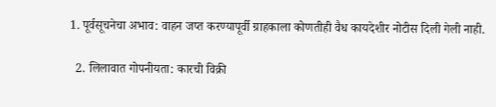1. पूर्वसूचनेचा अभाव: वाहन जप्त करण्यापूर्वी ग्राहकाला कोणतीही वैध कायदेशीर नोटीस दिली गेली नाही.

  2. लिलावात गोपनीयता: कारची विक्री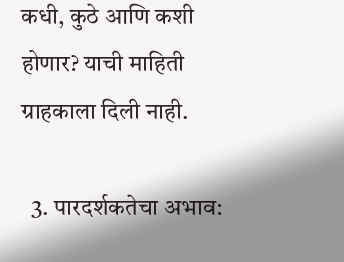कधी, कुठे आणि कशी होणार? याची माहिती ग्राहकाला दिली नाही.

  3. पारदर्शकतेचा अभाव: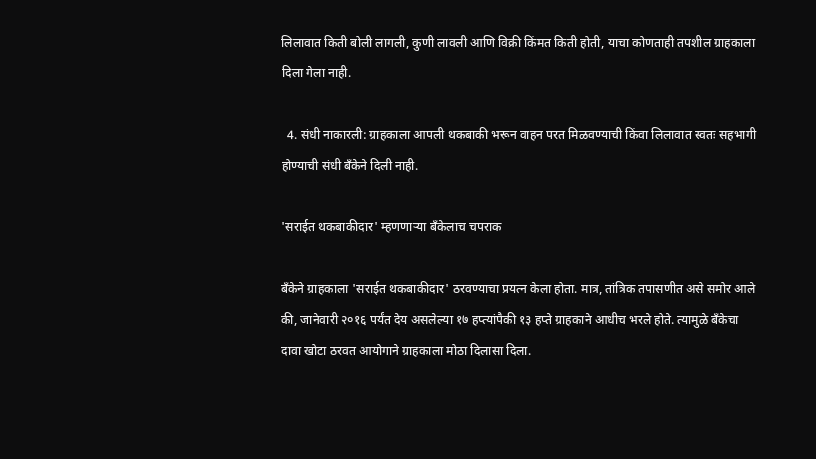लिलावात किती बोली लागली, कुणी लावली आणि विक्री किंमत किती होती, याचा कोणताही तपशील ग्राहकाला दिला गेला नाही.

  4. संधी नाकारली: ग्राहकाला आपली थकबाकी भरून वाहन परत मिळवण्याची किंवा लिलावात स्वतः सहभागी होण्याची संधी बँकेने दिली नाही.

'सराईत थकबाकीदार' म्हणणाऱ्या बँकेलाच चपराक

बँकेने ग्राहकाला 'सराईत थकबाकीदार' ठरवण्याचा प्रयत्न केला होता. मात्र, तांत्रिक तपासणीत असे समोर आले की, जानेवारी २०१६ पर्यंत देय असलेल्या १७ हप्त्यांपैकी १३ हप्ते ग्राहकाने आधीच भरले होते. त्यामुळे बँकेचा दावा खोटा ठरवत आयोगाने ग्राहकाला मोठा दिलासा दिला.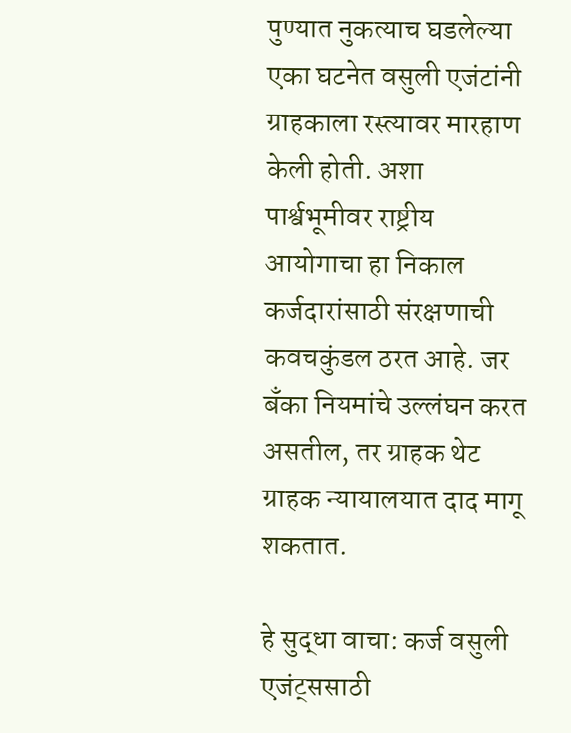पुण्यात नुकत्याच घडलेल्या एका घटनेत वसुली एजंटांनी ग्राहकाला रस्त्यावर मारहाण केली होती. अशा पार्श्वभूमीवर राष्ट्रीय आयोगाचा हा निकाल कर्जदारांसाठी संरक्षणाची कवचकुंडल ठरत आहे. जर बँका नियमांचे उल्लंघन करत असतील, तर ग्राहक थेट ग्राहक न्यायालयात दाद मागू शकतात.

हे सुद्धा वाचा: कर्ज वसुली एजंट्ससाठी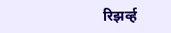रिझर्व्ह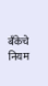बँकेचे नियम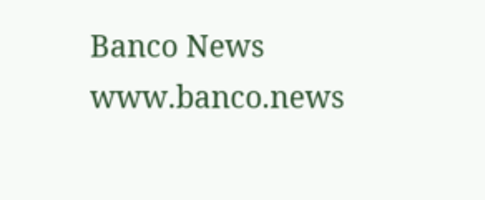Banco News
www.banco.news